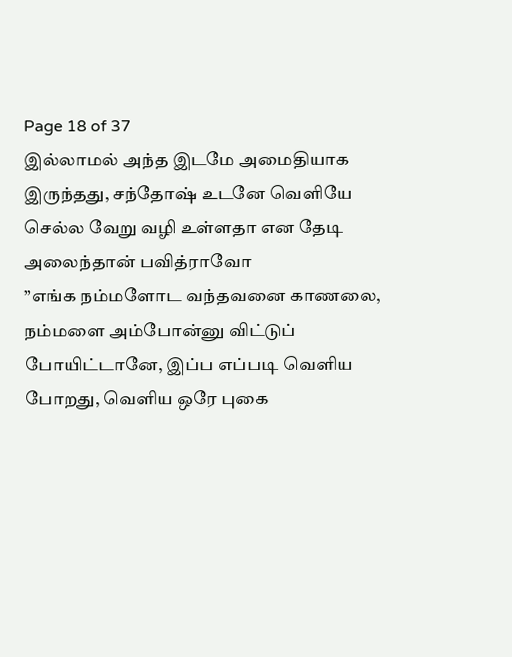Page 18 of 37
இல்லாமல் அந்த இடமே அமைதியாக இருந்தது, சந்தோஷ் உடனே வெளியே செல்ல வேறு வழி உள்ளதா என தேடி அலைந்தான் பவித்ராவோ
”எங்க நம்மளோட வந்தவனை காணலை, நம்மளை அம்போன்னு விட்டுப் போயிட்டானே, இப்ப எப்படி வெளிய போறது, வெளிய ஒரே புகை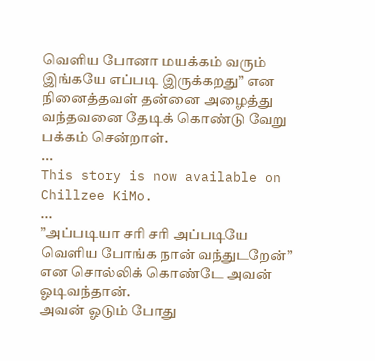வெளிய போனா மயக்கம் வரும் இங்கயே எப்படி இருக்கறது” என நினைத்தவள் தன்னை அழைத்து வந்தவனை தேடிக் கொண்டு வேறு பக்கம் சென்றாள்.
...
This story is now available on Chillzee KiMo.
...
”அப்படியா சரி சரி அப்படியே வெளிய போங்க நான் வந்துடறேன்” என சொல்லிக் கொண்டே அவன் ஓடிவந்தான்.
அவன் ஓடும் போது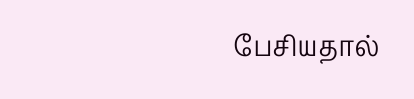பேசியதால்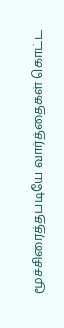மூச்சிரைத்தபடியே வார்த்தைகள் கொட்ட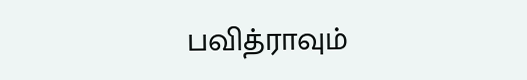பவித்ராவும்